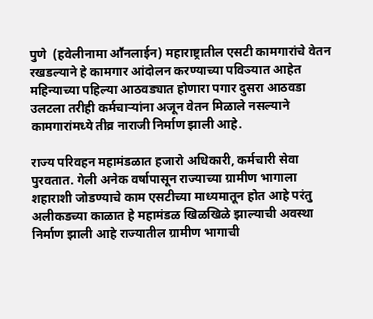पुणे  (हवेलीनामा आॕनलाईन) महाराष्ट्रातील एसटी कामगारांचे वेतन रखडल्याने हे कामगार आंदोलन करण्याच्या पविञ्यात आहेत महिन्याच्या पहिल्या आठवड्यात होणारा पगार दुसरा आठवडा उलटला तरीही कर्मचाऱ्यांना अजून वेतन मिळाले नसल्याने कामगारांमध्ये तीव्र नाराजी निर्माण झाली आहे.

राज्य परिवहन महामंडळात हजारो अधिकारी, कर्मचारी सेवा पुरवतात. गेली अनेक वर्षापासून राज्याच्या ग्रामीण भागाला शहाराशी जोडण्याचे काम एसटीच्या माध्यमातून होत आहे परंतु अलीकडच्या काळात हे महामंडळ खिळखिळे झाल्याची अवस्था निर्माण झाली आहे राज्यातील ग्रामीण भागाची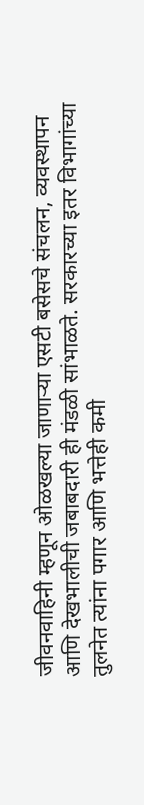जीवनवाहिनी म्हणून ओळखल्या जाणाऱ्या एसटी बसेसचे संचलन, व्यवस्थापन आणि देखभालीची जबाबदारी ही मंडळी सांभाळते. सरकारच्या इतर विभागांच्या तुलनेत त्यांना पगार आणि भत्तेही कमी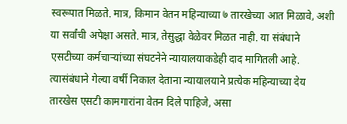स्वरूपात मिळते. मात्र, किमान वेतन महिन्याच्या ७ तारखेच्या आत मिळावे, अशी या सर्वांची अपेक्षा असते. मात्र, तेसुद्धा वेळेवर मिळत नाही. या संबंधाने एसटीच्या कर्मचाऱ्यांच्या संघटनेने न्यायालयाकडेही दाद मागितली आहे. त्यासंबंधाने गेल्या वर्षी निकाल देताना न्यायालयाने प्रत्येक महिन्याच्या देय तारखेस एसटी कामगारांना वेतन दिले पाहिजे, असा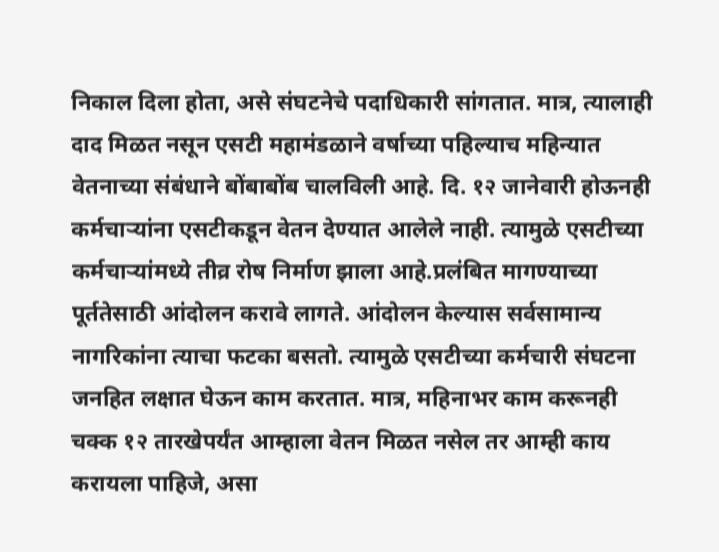निकाल दिला होता, असे संघटनेचे पदाधिकारी सांगतात. मात्र, त्यालाही दाद मिळत नसून एसटी महामंडळाने वर्षाच्या पहिल्याच महिन्यात वेतनाच्या संबंधाने बोंबाबोंब चालविली आहे. दि. १२ जानेवारी होऊनही कर्मचाऱ्यांना एसटीकडून वेतन देण्यात आलेले नाही. त्यामुळे एसटीच्या कर्मचाऱ्यांमध्ये तीव्र रोष निर्माण झाला आहे.प्रलंबित मागण्याच्या पूर्ततेसाठी आंदोलन करावे लागते. आंदोलन केल्यास सर्वसामान्य नागरिकांना त्याचा फटका बसतो. त्यामुळे एसटीच्या कर्मचारी संघटना जनहित लक्षात घेऊन काम करतात. मात्र, महिनाभर काम करूनही चक्क १२ तारखेपर्यंत आम्हाला वेतन मिळत नसेल तर आम्ही काय करायला पाहिजे, असा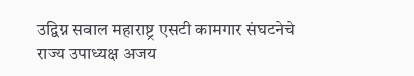उद्विग्न सवाल महाराष्ट्र एसटी कामगार संघटनेचे राज्य उपाध्यक्ष अजय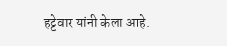हट्टेवार यांनी केला आहे.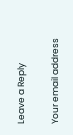Leave a Reply

Your email address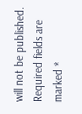will not be published. Required fields are marked *